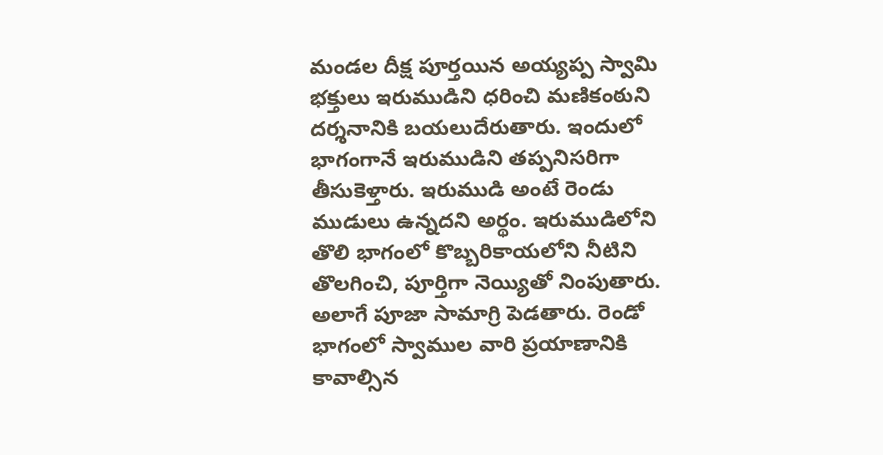మండల దీక్ష పూర్తయిన అయ్యప్ప స్వామి భక్తులు ఇరుముడిని ధరించి మణికంఠుని దర్శనానికి బయలుదేరుతారు. ఇందులో భాగంగానే ఇరుముడిని తప్పనిసరిగా తీసుకెళ్తారు. ఇరుముడి అంటే రెండు ముడులు ఉన్నదని అర్థం. ఇరుముడిలోని తొలి భాగంలో కొబ్బరికాయలోని నీటిని తొలగించి, పూర్తిగా నెయ్యితో నింపుతారు. అలాగే పూజా సామాగ్రి పెడతారు. రెండో భాగంలో స్వాముల వారి ప్రయాణానికి కావాల్సిన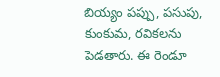బియ్యం పప్పు, పసుపు, కుంకుమ, రవికలను పెడతారు. ఈ రెండూ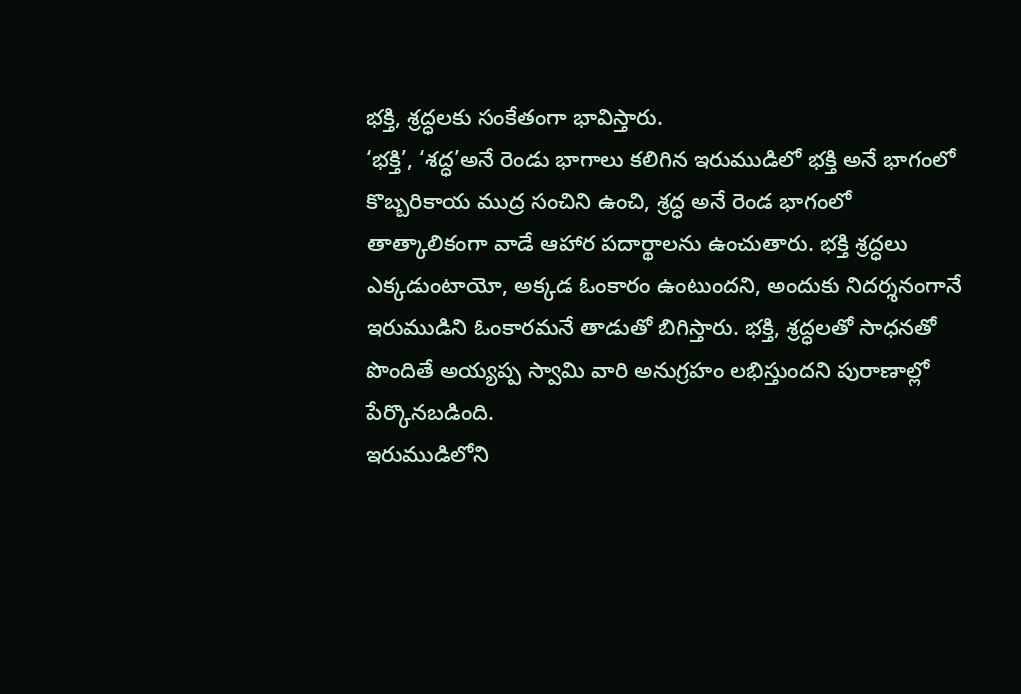భక్తి, శ్రద్ధలకు సంకేతంగా భావిస్తారు.
‘భక్తి’, ‘శద్ధ’అనే రెండు భాగాలు కలిగిన ఇరుముడిలో భక్తి అనే భాగంలో కొబ్బరికాయ ముద్ర సంచిని ఉంచి, శ్రద్ధ అనే రెండ భాగంలో తాత్కాలికంగా వాడే ఆహార పదార్థాలను ఉంచుతారు. భక్తి శ్రద్ధలు ఎక్కడుంటాయో, అక్కడ ఓంకారం ఉంటుందని, అందుకు నిదర్శనంగానే ఇరుముడిని ఓంకారమనే తాడుతో బిగిస్తారు. భక్తి, శ్రద్ధలతో సాధనతో పొందితే అయ్యప్ప స్వామి వారి అనుగ్రహం లభిస్తుందని పురాణాల్లో పేర్కొనబడింది.
ఇరుముడిలోని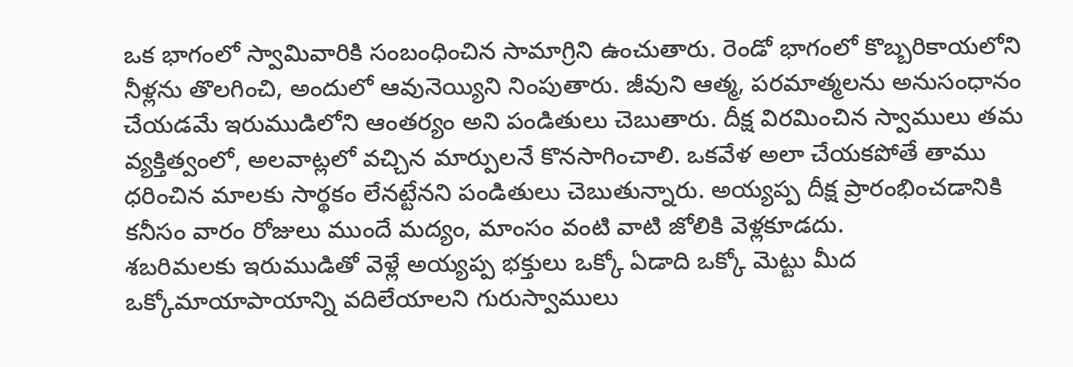ఒక భాగంలో స్వామివారికి సంబంధించిన సామాగ్రిని ఉంచుతారు. రెండో భాగంలో కొబ్బరికాయలోని నీళ్లను తొలగించి, అందులో ఆవునెయ్యిని నింపుతారు. జీవుని ఆత్మ, పరమాత్మలను అనుసంధానం చేయడమే ఇరుముడిలోని ఆంతర్యం అని పండితులు చెబుతారు. దీక్ష విరమించిన స్వాములు తమ వ్యక్తిత్వంలో, అలవాట్లలో వచ్చిన మార్పులనే కొనసాగించాలి. ఒకవేళ అలా చేయకపోతే తాము ధరించిన మాలకు సార్థకం లేనట్టేనని పండితులు చెబుతున్నారు. అయ్యప్ప దీక్ష ప్రారంభించడానికి కనీసం వారం రోజులు ముందే మద్యం, మాంసం వంటి వాటి జోలికి వెళ్లకూడదు.
శబరిమలకు ఇరుముడితో వెళ్లే అయ్యప్ప భక్తులు ఒక్కో ఏడాది ఒక్కో మెట్టు మీద ఒక్కోమాయాపాయాన్ని వదిలేయాలని గురుస్వాములు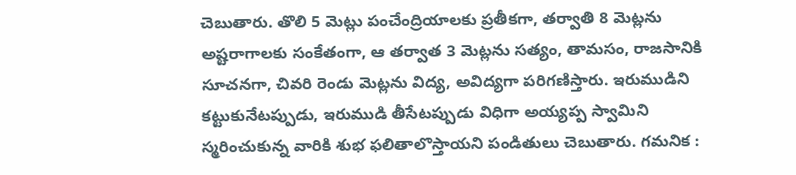చెబుతారు. తొలి 5 మెట్లు పంచేంద్రియాలకు ప్రతీకగా, తర్వాతి 8 మెట్లను అష్టరాగాలకు సంకేతంగా, ఆ తర్వాత 3 మెట్లను సత్యం, తామసం, రాజసానికి సూచనగా, చివరి రెండు మెట్లను విద్య, అవిద్యగా పరిగణిస్తారు. ఇరుముడిని కట్టుకునేటప్పుడు, ఇరుముడి తీసేటప్పుడు విధిగా అయ్యప్ప స్వామిని స్మరించుకున్న వారికి శుభ ఫలితాలొస్తాయని పండితులు చెబుతారు. గమనిక :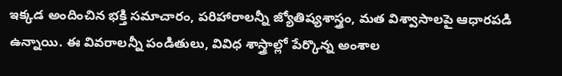ఇక్కడ అందించిన భక్తి సమాచారం, పరిహారాలన్నీ జ్యోతిష్యశాస్త్రం, మత విశ్వాసాలపై ఆధారపడి ఉన్నాయి. ఈ వివరాలన్నీ పండితులు, వివిధ శాస్త్రాల్లో పేర్కొన్న అంశాల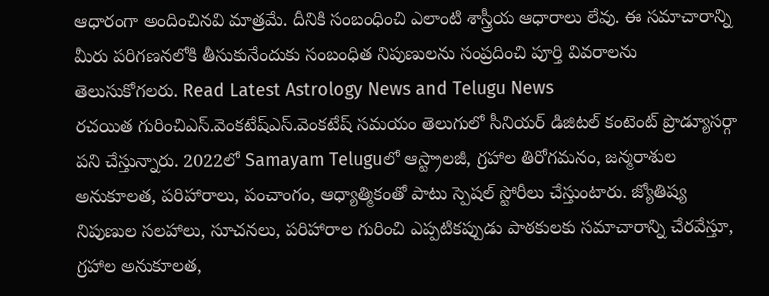ఆధారంగా అందించినవి మాత్రమే. దీనికి సంబంధించి ఎలాంటి శాస్త్రీయ ఆధారాలు లేవు. ఈ సమాచారాన్ని మీరు పరిగణనలోకి తీసుకునేందుకు సంబంధిత నిపుణులను సంప్రదించి పూర్తి వివరాలను తెలుసుకోగలరు. Read Latest Astrology News and Telugu News
రచయిత గురించిఎస్.వెంకటేష్ఎస్.వెంకటేష్ సమయం తెలుగులో సీనియర్ డిజిటల్ కంటెంట్ ప్రొడ్యూసర్గా పని చేస్తున్నారు. 2022లో Samayam Teluguలో ఆస్ట్రాలజీ, గ్రహాల తిరోగమనం, జన్మరాశుల అనుకూలత, పరిహారాలు, పంచాంగం, ఆధ్యాత్మికంతో పాటు స్పెషల్ స్టోరీలు చేస్తుంటారు. జ్యోతిష్య నిపుణుల సలహాలు, సూచనలు, పరిహారాల గురించి ఎప్పటికప్పుడు పాఠకులకు సమాచారాన్ని చేరవేస్తూ, గ్రహాల అనుకూలత,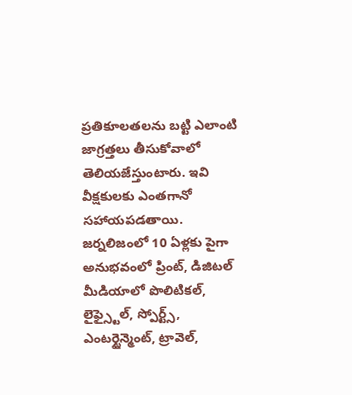ప్రతికూలతలను బట్టి ఎలాంటి జాగ్రత్తలు తీసుకోవాలో తెలియజేస్తుంటారు. ఇవి వీక్షకులకు ఎంతగానో సహాయపడతాయి. జర్నలిజంలో 10 ఏళ్లకు పైగా అనుభవంలో ప్రింట్, డిజిటల్ మీడియాలో పొలిటికల్, లైఫ్స్టైల్, స్పోర్ట్స్, ఎంటర్టైన్మెంట్, ట్రావెల్,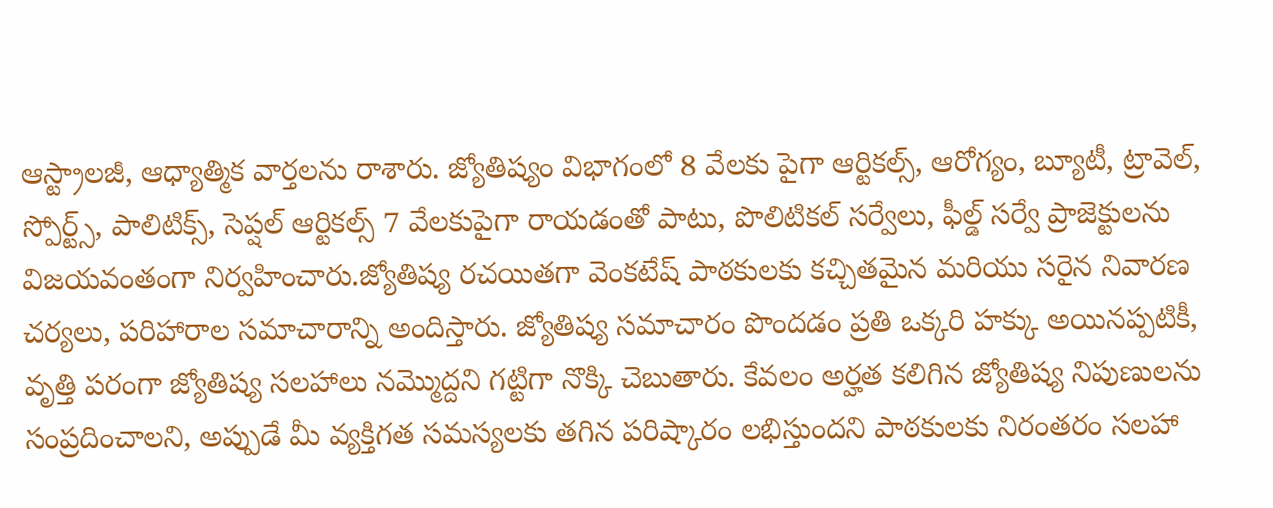ఆస్ట్రాలజీ, ఆధ్యాత్మిక వార్తలను రాశారు. జ్యోతిష్యం విభాగంలో 8 వేలకు పైగా ఆర్టికల్స్, ఆరోగ్యం, బ్యూటీ, ట్రావెల్, స్పోర్ట్స్, పాలిటిక్స్, సెప్షల్ ఆర్టికల్స్ 7 వేలకుపైగా రాయడంతో పాటు, పొలిటికల్ సర్వేలు, ఫీల్డ్ సర్వే ప్రాజెక్టులను విజయవంతంగా నిర్వహించారు.జ్యోతిష్య రచయితగా వెంకటేష్ పాఠకులకు కచ్చితమైన మరియు సరైన నివారణ చర్యలు, పరిహారాల సమాచారాన్ని అందిస్తారు. జ్యోతిష్య సమాచారం పొందడం ప్రతి ఒక్కరి హక్కు అయినప్పటికీ, వృత్తి పరంగా జ్యోతిష్య సలహాలు నమ్మొద్దని గట్టిగా నొక్కి చెబుతారు. కేవలం అర్హత కలిగిన జ్యోతిష్య నిపుణులను సంప్రదించాలని, అప్పుడే మీ వ్యక్తిగత సమస్యలకు తగిన పరిష్కారం లభిస్తుందని పాఠకులకు నిరంతరం సలహా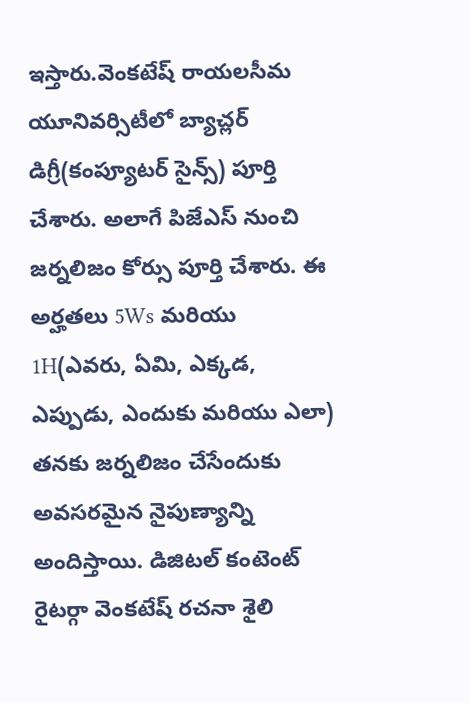ఇస్తారు.వెంకటేష్ రాయలసీమ యూనివర్సిటీలో బ్యాచ్లర్ డిగ్రీ(కంప్యూటర్ సైన్స్) పూర్తి చేశారు. అలాగే పిజేఎస్ నుంచి జర్నలిజం కోర్సు పూర్తి చేశారు. ఈ అర్హతలు 5Ws మరియు 1H(ఎవరు, ఏమి, ఎక్కడ, ఎప్పుడు, ఎందుకు మరియు ఎలా) తనకు జర్నలిజం చేసేందుకు అవసరమైన నైపుణ్యాన్ని అందిస్తాయి. డిజిటల్ కంటెంట్ రైటర్గా వెంకటేష్ రచనా శైలి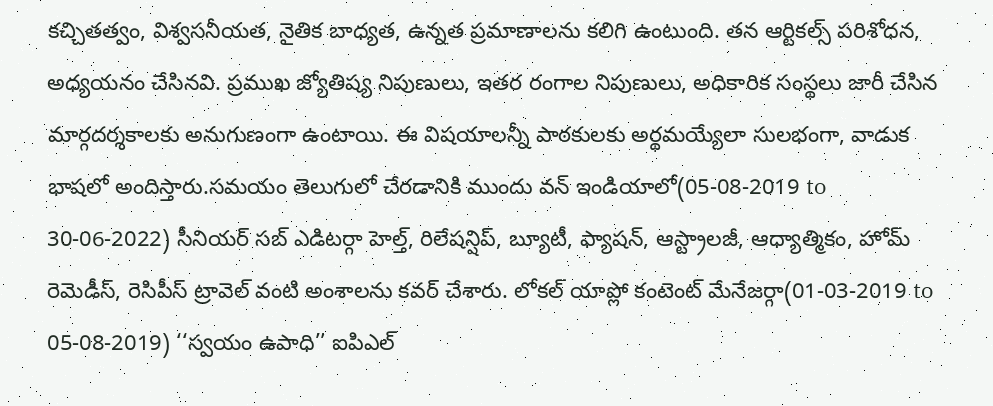కచ్చితత్వం, విశ్వసనీయత, నైతిక బాధ్యత, ఉన్నత ప్రమాణాలను కలిగి ఉంటుంది. తన ఆర్టికల్స్ పరిశోధన, అధ్యయనం చేసినవి. ప్రముఖ జ్యోతిష్య నిపుణులు, ఇతర రంగాల నిపుణులు, అధికారిక సంస్థలు జారీ చేసిన మార్గదర్శకాలకు అనుగుణంగా ఉంటాయి. ఈ విషయాలన్నీ పాఠకులకు అర్థమయ్యేలా సులభంగా, వాడుక భాషలో అందిస్తారు.సమయం తెలుగులో చేరడానికి ముందు వన్ ఇండియాలో(05-08-2019 to 30-06-2022) సీనియర్ సబ్ ఎడిటర్గా హెల్త్, రిలేషన్షిప్, బ్యూటీ, ఫ్యాషన్, ఆస్ట్రాలజీ, ఆధ్యాత్మికం, హోమ్ రెమెడీస్, రెసిపీస్ ట్రావెల్ వంటి అంశాలను కవర్ చేశారు. లోకల్ యాప్లో కంటెంట్ మేనేజర్గా(01-03-2019 to 05-08-2019) ‘‘స్వయం ఉపాధి’’ ఐపిఎల్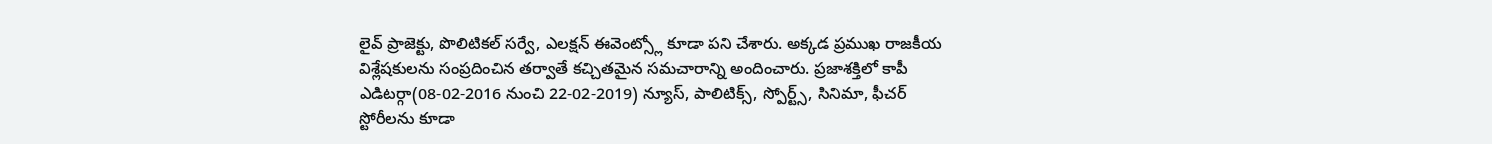లైవ్ ప్రాజెక్టు, పొలిటికల్ సర్వే, ఎలక్షన్ ఈవెంట్స్లో కూడా పని చేశారు. అక్కడ ప్రముఖ రాజకీయ విశ్లేషకులను సంప్రదించిన తర్వాతే కచ్చితమైన సమచారాన్ని అందించారు. ప్రజాశక్తిలో కాపీ ఎడిటర్గా(08-02-2016 నుంచి 22-02-2019) న్యూస్, పాలిటిక్స్, స్పోర్ట్స్, సినిమా, ఫీచర్ స్టోరీలను కూడా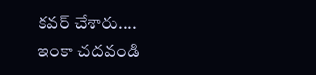కవర్ చేశారు.... ఇంకా చదవండి